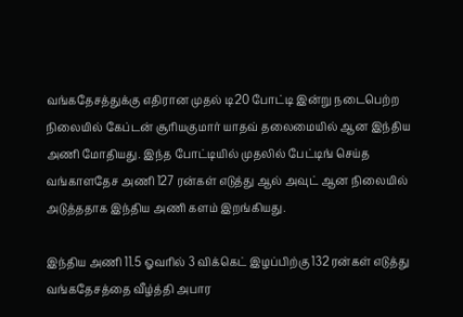வங்கதேசத்துக்கு எதிரான முதல் டி20 போட்டி இன்று நடைபெற்ற நிலையில் கேப்டன் சூரியகுமார் யாதவ் தலைமையில் ஆன இந்திய அணி மோதியது. இந்த போட்டியில் முதலில் பேட்டிங் செய்த வங்காளதேச அணி 127 ரன்கள் எடுத்து ஆல் அவுட் ஆன நிலையில் அடுத்ததாக இந்திய அணி களம் இறங்கியது.

இந்திய அணி 11.5 ஓவரில் 3 விக்கெட் இழப்பிற்கு 132 ரன்கள் எடுத்து வங்கதேசத்தை வீழ்த்தி அபார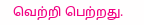வெற்றி பெற்றது.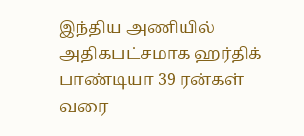இந்திய அணியில் அதிகபட்சமாக ஹர்திக் பாண்டியா 39 ரன்கள் வரை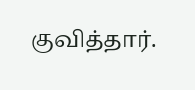குவித்தார்.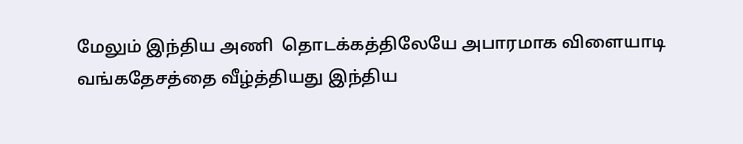மேலும் இந்திய அணி  தொடக்கத்திலேயே அபாரமாக விளையாடி வங்கதேசத்தை வீழ்த்தியது இந்திய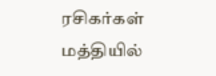ரசிகர்கள் மத்தியில்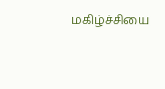மகிழ்ச்சியை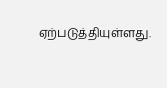ஏற்படுத்தியுள்ளது.